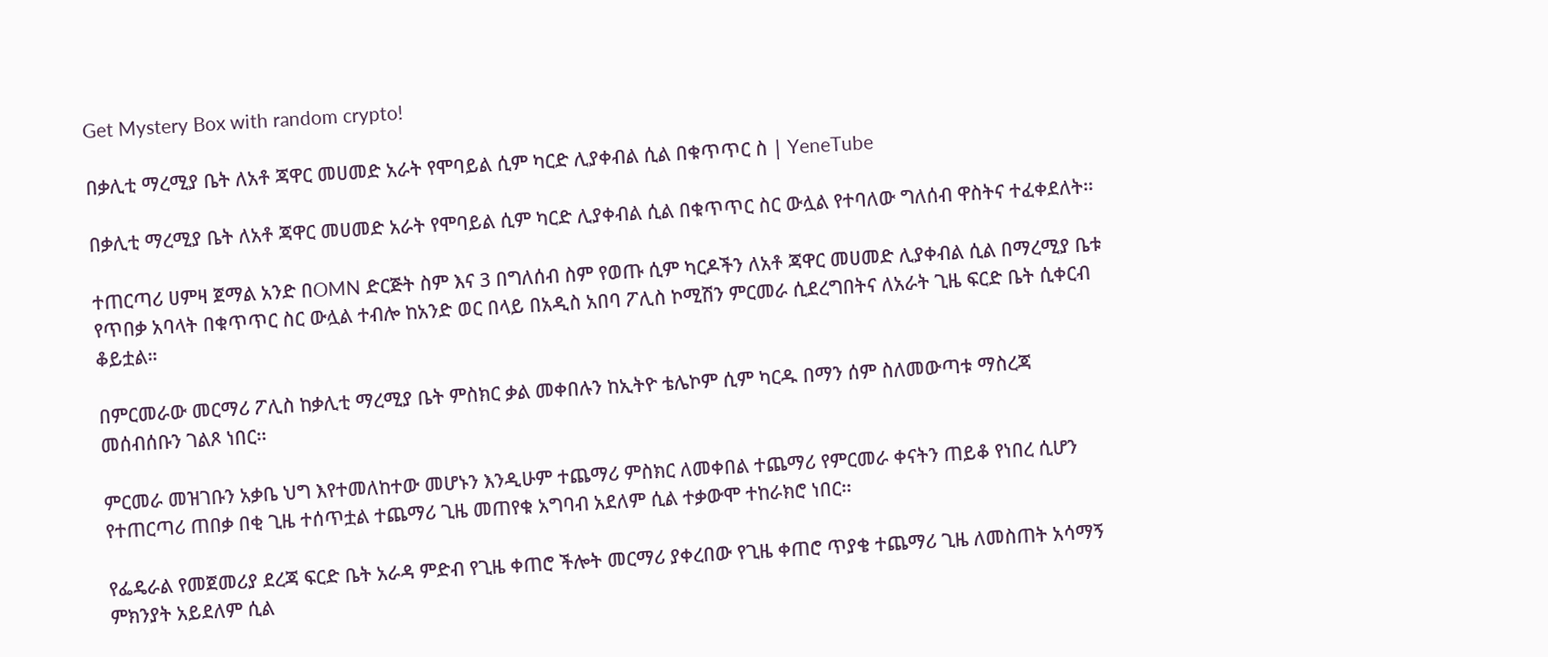Get Mystery Box with random crypto!

በቃሊቲ ማረሚያ ቤት ለአቶ ጃዋር መሀመድ አራት የሞባይል ሲም ካርድ ሊያቀብል ሲል በቁጥጥር ስ | YeneTube

በቃሊቲ ማረሚያ ቤት ለአቶ ጃዋር መሀመድ አራት የሞባይል ሲም ካርድ ሊያቀብል ሲል በቁጥጥር ስር ውሏል የተባለው ግለሰብ ዋስትና ተፈቀደለት፡፡

ተጠርጣሪ ሀምዛ ጀማል አንድ በOMN ድርጅት ስም እና 3 በግለሰብ ስም የወጡ ሲም ካርዶችን ለአቶ ጃዋር መሀመድ ሊያቀብል ሲል በማረሚያ ቤቱ የጥበቃ አባላት በቁጥጥር ስር ውሏል ተብሎ ከአንድ ወር በላይ በአዲስ አበባ ፖሊስ ኮሚሽን ምርመራ ሲደረግበትና ለአራት ጊዜ ፍርድ ቤት ሲቀርብ ቆይቷል።

በምርመራው መርማሪ ፖሊስ ከቃሊቲ ማረሚያ ቤት ምስክር ቃል መቀበሉን ከኢትዮ ቴሌኮም ሲም ካርዱ በማን ሰም ስለመውጣቱ ማስረጃ መሰብሰቡን ገልጾ ነበር፡፡

ምርመራ መዝገቡን አቃቤ ህግ እየተመለከተው መሆኑን እንዲሁም ተጨማሪ ምስክር ለመቀበል ተጨማሪ የምርመራ ቀናትን ጠይቆ የነበረ ሲሆን የተጠርጣሪ ጠበቃ በቂ ጊዜ ተሰጥቷል ተጨማሪ ጊዜ መጠየቁ አግባብ አደለም ሲል ተቃውሞ ተከራክሮ ነበር፡፡

የፌዴራል የመጀመሪያ ደረጃ ፍርድ ቤት አራዳ ምድብ የጊዜ ቀጠሮ ችሎት መርማሪ ያቀረበው የጊዜ ቀጠሮ ጥያቄ ተጨማሪ ጊዜ ለመስጠት አሳማኝ ምክንያት አይደለም ሲል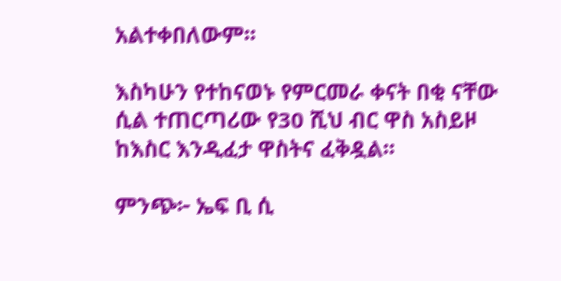አልተቀበለውም፡፡

እስካሁን የተከናወኑ የምርመራ ቀናት በቂ ናቸው ሲል ተጠርጣሪው የ30 ሺህ ብር ዋስ አስይዞ ከእስር እንዲፈታ ዋስትና ፈቅዷል፡፡

ምንጭ፦ ኤፍ ቢ ሲ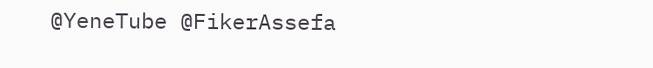@YeneTube @FikerAssefa